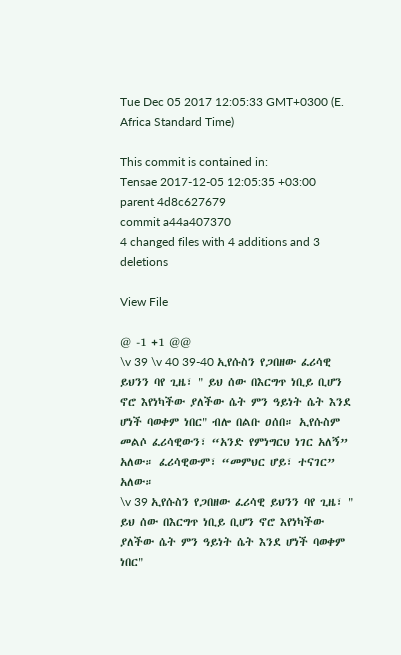Tue Dec 05 2017 12:05:33 GMT+0300 (E. Africa Standard Time)

This commit is contained in:
Tensae 2017-12-05 12:05:35 +03:00
parent 4d8c627679
commit a44a407370
4 changed files with 4 additions and 3 deletions

View File

@ -1 +1 @@
\v 39 \v 40 39-40 ኢየሱስን የጋበዘው ፈሪሳዊ ይህንን ባየ ጊዜ፣ " ይህ ሰው በእርግጥ ነቢይ ቢሆን ኖሮ እየነካችው ያለችው ሴት ምን ዓይነት ሴት እንደ ሆነች ባወቀም ነበር" ብሎ በልቡ ዐሰበ። ኢየሱስም መልሶ ፈሪሳዊውን፣ “አንድ የምነግርህ ነገር አለኝ” አለው። ፈሪሳዊውም፣ “መምህር ሆይ፣ ተናገር” አለው።
\v 39 ኢየሱስን የጋበዘው ፈሪሳዊ ይህንን ባየ ጊዜ፣ " ይህ ሰው በእርግጥ ነቢይ ቢሆን ኖሮ እየነካችው ያለችው ሴት ምን ዓይነት ሴት እንደ ሆነች ባወቀም ነበር"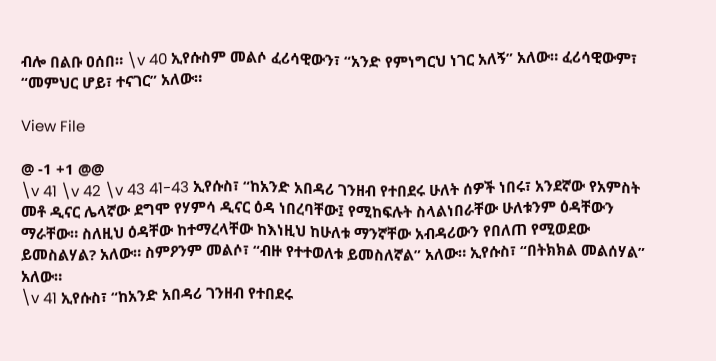ብሎ በልቡ ዐሰበ። \v 40 ኢየሱስም መልሶ ፈሪሳዊውን፣ “አንድ የምነግርህ ነገር አለኝ” አለው። ፈሪሳዊውም፣ “መምህር ሆይ፣ ተናገር” አለው።

View File

@ -1 +1 @@
\v 41 \v 42 \v 43 41-43 ኢየሱስ፣ “ከአንድ አበዳሪ ገንዘብ የተበደሩ ሁለት ሰዎች ነበሩ፣ አንደኛው የአምስት መቶ ዲናር ሌላኛው ደግሞ የሃምሳ ዲናር ዕዳ ነበረባቸው፤ የሚከፍሉት ስላልነበራቸው ሁለቱንም ዕዳቸውን ማራቸው። ስለዚህ ዕዳቸው ከተማረላቸው ከእነዚህ ከሁለቱ ማንኛቸው አብዳሪውን የበለጠ የሚወደው ይመስልሃል? አለው። ስምዖንም መልሶ፣ “ብዙ የተተወለቱ ይመስለኛል” አለው። ኢየሱስ፣ “በትክክል መልሰሃል” አለው።
\v 41 ኢየሱስ፣ “ከአንድ አበዳሪ ገንዘብ የተበደሩ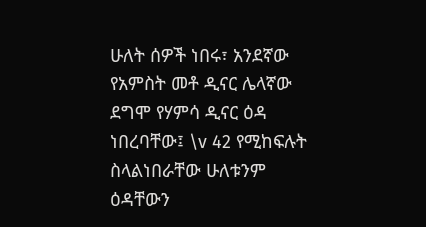ሁለት ሰዎች ነበሩ፣ አንደኛው የአምስት መቶ ዲናር ሌላኛው ደግሞ የሃምሳ ዲናር ዕዳ ነበረባቸው፤ \v 42 የሚከፍሉት ስላልነበራቸው ሁለቱንም ዕዳቸውን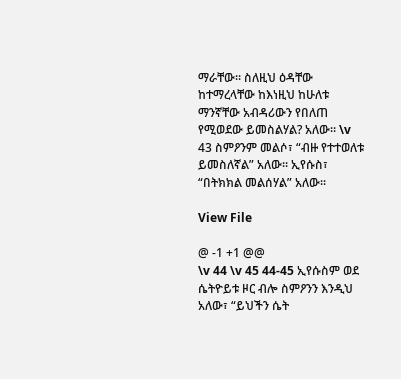ማራቸው። ስለዚህ ዕዳቸው ከተማረላቸው ከእነዚህ ከሁለቱ ማንኛቸው አብዳሪውን የበለጠ የሚወደው ይመስልሃል? አለው። \v 43 ስምዖንም መልሶ፣ “ብዙ የተተወለቱ ይመስለኛል” አለው። ኢየሱስ፣ “በትክክል መልሰሃል” አለው።

View File

@ -1 +1 @@
\v 44 \v 45 44-45 ኢየሱስም ወደ ሴትዮይቱ ዞር ብሎ ስምዖንን እንዲህ አለው፣ “ይህችን ሴት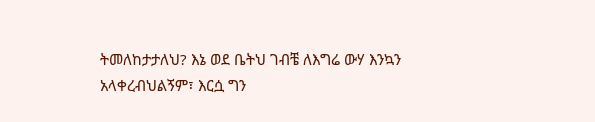ትመለከታታለህ? እኔ ወደ ቤትህ ገብቼ ለእግሬ ውሃ እንኳን አላቀረብህልኝም፣ እርሷ ግን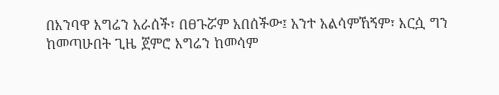በእንባዋ እግሬን አራሰች፣ በፀጉሯም አበሰችው፤ አንተ አልሳምኸኝም፣ እርሷ ግን ከመጣሁበት ጊዜ ጀምሮ እግሬን ከመሳም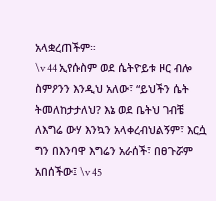አላቋረጠችም።
\v 44 ኢየሱስም ወደ ሴትዮይቱ ዞር ብሎ ስምዖንን እንዲህ አለው፣ “ይህችን ሴት ትመለከታታለህ? እኔ ወደ ቤትህ ገብቼ ለእግሬ ውሃ እንኳን አላቀረብህልኝም፣ እርሷ ግን በእንባዋ እግሬን አራሰች፣ በፀጉሯም አበሰችው፤ \v 45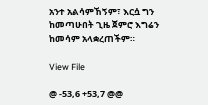አንተ አልሳምኸኝም፣ እርሷ ግን ከመጣሁበት ጊዜ ጀምሮ እግሬን ከመሳም አላቋረጠችም።

View File

@ -53,6 +53,7 @@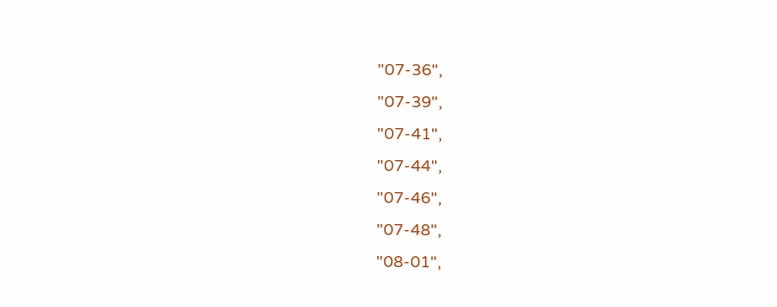"07-36",
"07-39",
"07-41",
"07-44",
"07-46",
"07-48",
"08-01",